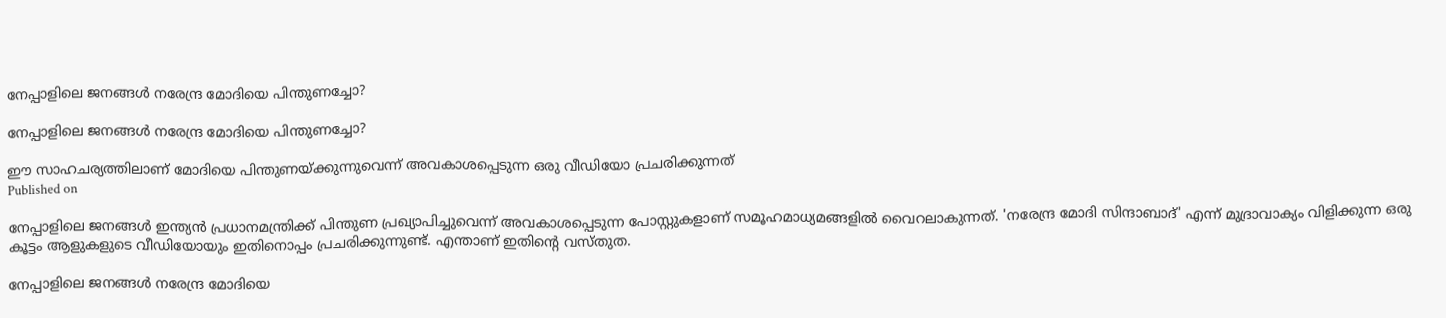നേപ്പാളിലെ ജനങ്ങൾ നരേന്ദ്ര മോദിയെ പിന്തുണച്ചോ?

നേപ്പാളിലെ ജനങ്ങൾ നരേന്ദ്ര മോദിയെ പിന്തുണച്ചോ?

ഈ സാഹചര്യത്തിലാണ് മോദിയെ പിന്തുണയ്ക്കുന്നുവെന്ന് അവകാശപ്പെടുന്ന ഒരു വീഡിയോ പ്രചരിക്കുന്നത്
Published on

നേപ്പാളിലെ ജനങ്ങൾ ഇന്ത്യൻ പ്രധാനമന്ത്രിക്ക് പിന്തുണ പ്രഖ്യാപിച്ചുവെന്ന് അവകാശപ്പെടുന്ന പോസ്റ്റുകളാണ് സമൂഹമാധ്യമങ്ങളിൽ വൈറലാകുന്നത്. 'നരേന്ദ്ര മോദി സിന്ദാബാദ്' എന്ന് മുദ്രാവാക്യം വിളിക്കുന്ന ഒരു കൂട്ടം ആളുകളുടെ വീഡിയോയും ഇതിനൊപ്പം പ്രചരിക്കുന്നുണ്ട്. എന്താണ് ഇതിൻ്റെ വസ്തുത.

നേപ്പാളിലെ ജനങ്ങൾ നരേന്ദ്ര മോദിയെ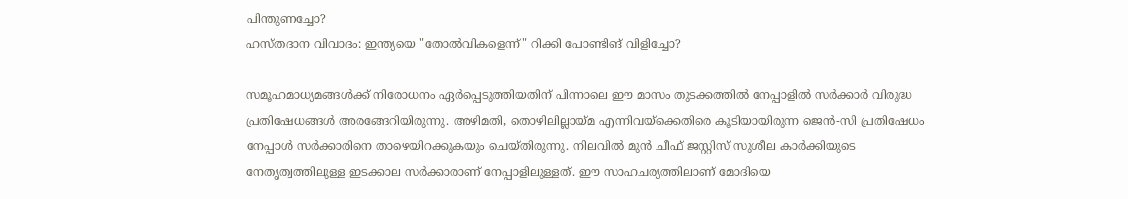പിന്തുണച്ചോ?
ഹസ്തദാന വിവാദം: ഇന്ത്യയെ "തോൽവികളെന്ന്" റിക്കി പോണ്ടിങ് വിളിച്ചോ?

സമൂഹമാധ്യമങ്ങൾക്ക് നിരോധനം ഏർപ്പെടുത്തിയതിന് പിന്നാലെ ഈ മാസം തുടക്കത്തിൽ നേപ്പാളിൽ സർക്കാർ വിരുദ്ധ പ്രതിഷേധങ്ങൾ അരങ്ങേറിയിരുന്നു. അഴിമതി, തൊഴിലില്ലായ്മ എന്നിവയ്ക്കെതിരെ കൂടിയായിരുന്ന ജെൻ-സി പ്രതിഷേധം നേപ്പാൾ സർക്കാരിനെ താഴെയിറക്കുകയും ചെയ്തിരുന്നു. നിലവിൽ മുൻ ചീഫ് ജസ്റ്റിസ് സുശീല കാർക്കിയുടെ നേതൃത്വത്തിലുള്ള ഇടക്കാല സർക്കാരാണ് നേപ്പാളിലുള്ളത്. ഈ സാഹചര്യത്തിലാണ് മോദിയെ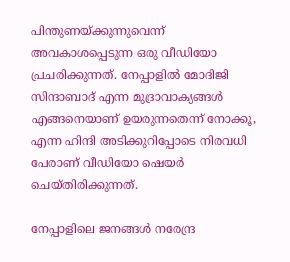പിന്തുണയ്ക്കുന്നുവെന്ന് അവകാശപ്പെടുന്ന ഒരു വീഡിയോ പ്രചരിക്കുന്നത്. നേപ്പാളിൽ മോദിജി സിന്ദാബാദ് എന്ന മുദ്രാവാക്യങ്ങൾ എങ്ങനെയാണ് ഉയരുന്നതെന്ന് നോക്കൂ, എന്ന ഹിന്ദി അടിക്കുറിപ്പോടെ നിരവധി പേരാണ് വീഡിയോ ഷെയർ ചെയ്തിരിക്കുന്നത്.

നേപ്പാളിലെ ജനങ്ങൾ നരേന്ദ്ര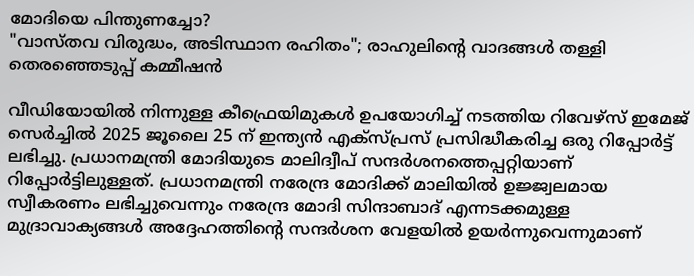മോദിയെ പിന്തുണച്ചോ?
"വാസ്തവ വിരുദ്ധം, അടിസ്ഥാന രഹിതം"; രാഹുലിന്റെ വാദങ്ങൾ തള്ളി തെരഞ്ഞെടുപ്പ് കമ്മീഷൻ

വീഡിയോയിൽ നിന്നുള്ള കീഫ്രെയിമുകൾ ഉപയോഗിച്ച് നടത്തിയ റിവേഴ്‌സ് ഇമേജ് സെർച്ചിൽ 2025 ജൂലൈ 25 ന് ഇന്ത്യൻ എക്സ്പ്രസ് പ്രസിദ്ധീകരിച്ച ഒരു റിപ്പോർട്ട് ലഭിച്ചു. പ്രധാനമന്ത്രി മോദിയുടെ മാലിദ്വീപ് സന്ദർശനത്തെപ്പറ്റിയാണ് റിപ്പോർട്ടിലുള്ളത്. പ്രധാനമന്ത്രി നരേന്ദ്ര മോദിക്ക് മാലിയിൽ ഉജ്ജ്വലമായ സ്വീകരണം ലഭിച്ചുവെന്നും നരേന്ദ്ര മോദി സിന്ദാബാദ് എന്നടക്കമുള്ള മുദ്രാവാക്യങ്ങൾ അദ്ദേഹത്തിൻ്റെ സന്ദർശന വേളയിൽ ഉയർന്നുവെന്നുമാണ്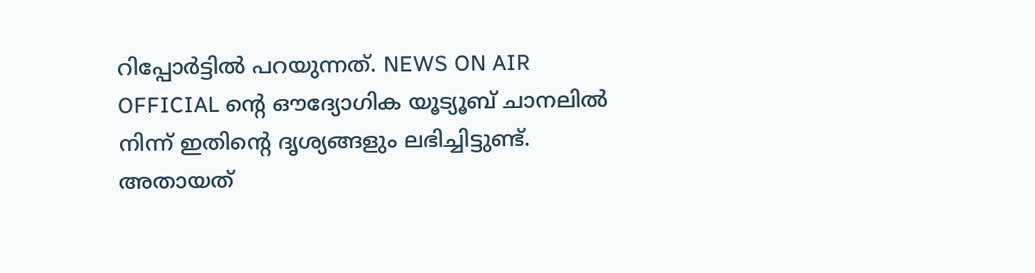റിപ്പോർട്ടിൽ പറയുന്നത്. NEWS ON AIR OFFICIAL ന്റെ ഔദ്യോഗിക യൂട്യൂബ് ചാനലിൽ നിന്ന് ഇതിൻ്റെ ദൃശ്യങ്ങളും ലഭിച്ചിട്ടുണ്ട്. അതായത്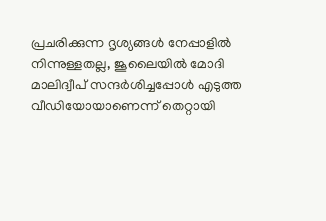പ്രചരിക്കുന്ന ദൃശ്യങ്ങൾ നേപ്പാളിൽ നിന്നുള്ളതല്ല, ജൂലൈയിൽ മോദി മാലിദ്വീപ് സന്ദർശിച്ചപ്പോൾ എടുത്ത വീഡിയോയാണെന്ന് തെറ്റായി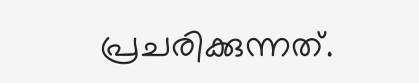പ്രചരിക്കുന്നത്.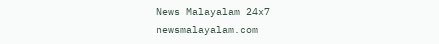News Malayalam 24x7
newsmalayalam.com